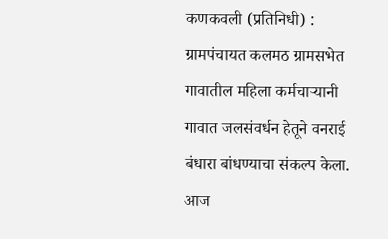कणकवली (प्रतिनिधी) : ग्रामपंचायत कलमठ ग्रामसभेत गावातील महिला कर्मचाऱ्यानी गावात जलसंवर्धन हेतूने वनराई बंधारा बांधण्याचा संकल्प केला. आज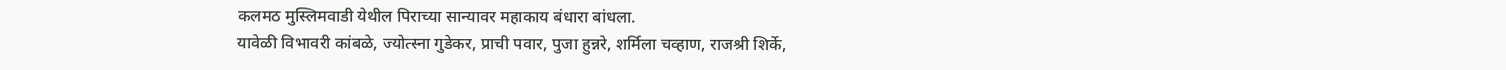कलमठ मुस्लिमवाडी येथील पिराच्या सान्यावर महाकाय बंधारा बांधला.
यावेळी विभावरी कांबळे, ज्योत्स्ना गुडेकर, प्राची पवार, पुजा हुन्नरे, शर्मिला चव्हाण, राजश्री शिर्के,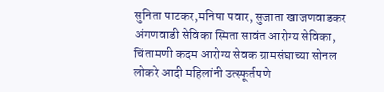सुनिता पाटकर,मनिषा पवार, सुजाता खाजणवाडकर अंगणवाडी सेविका स्मिता सावंत आरोग्य सेविका, चिंतामणी कदम आरोग्य सेवक ग्रामसंघाच्या सोनल लोकरे आदी महिलांनी उत्स्फूर्तपणे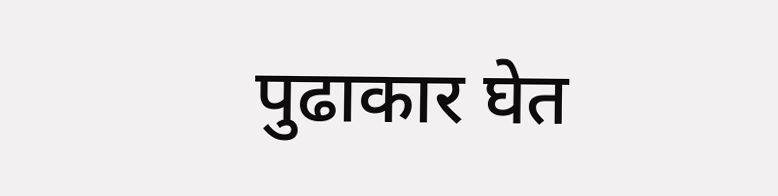पुढाकार घेत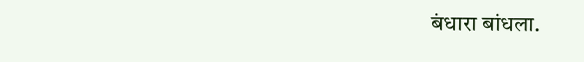बंधारा बांधला.